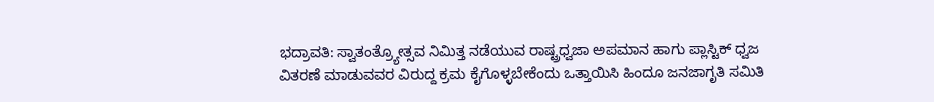ಭದ್ರಾವತಿ: ಸ್ವಾತಂತ್ರ್ಯೋತ್ಸವ ನಿಮಿತ್ತ ನಡೆಯುವ ರಾಷ್ಟ್ರಧ್ವಜಾ ಅಪಮಾನ ಹಾಗು ಪ್ಲಾಸ್ಟಿಕ್ ಧ್ವಜ ವಿತರಣೆ ಮಾಡುವವರ ವಿರುದ್ದ ಕ್ರಮ ಕೈಗೊಳ್ಳಬೇಕೆಂದು ಒತ್ತಾಯಿಸಿ ಹಿಂದೂ ಜನಜಾಗೃತಿ ಸಮಿತಿ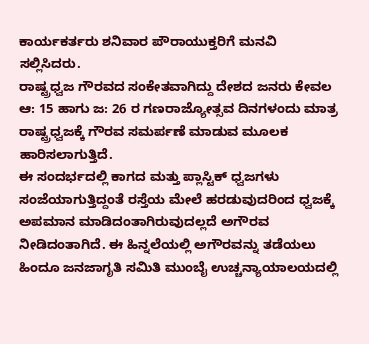ಕಾರ್ಯಕರ್ತರು ಶನಿವಾರ ಪೌರಾಯುಕ್ತರಿಗೆ ಮನವಿ ಸಲ್ಲಿಸಿದರು.
ರಾಷ್ಟ್ರಧ್ವಜ ಗೌರವದ ಸಂಕೇತವಾಗಿದ್ದು ದೇಶದ ಜನರು ಕೇವಲ ಆ: 15 ಹಾಗು ಜ: 26 ರ ಗಣರಾಜ್ಯೋತ್ಸವ ದಿನಗಳಂದು ಮಾತ್ರ ರಾಷ್ಟ್ರಧ್ವಜಕ್ಕೆ ಗೌರವ ಸಮರ್ಪಣೆ ಮಾಡುವ ಮೂಲಕ ಹಾರಿಸಲಾಗುತ್ತಿದೆ.
ಈ ಸಂದರ್ಭದಲ್ಲಿ ಕಾಗದ ಮತ್ತು ಪ್ಲಾಸ್ಟಿಕ್ ಧ್ವಜಗಳು ಸಂಜೆಯಾಗುತ್ತಿದ್ದಂತೆ ರಸ್ತೆಯ ಮೇಲೆ ಹರಡುವುದರಿಂದ ಧ್ವಜಕ್ಕೆ ಅಪಮಾನ ಮಾಡಿದಂತಾಗಿರುವುದಲ್ಲದೆ ಅಗೌರವ ನೀಡಿದಂತಾಗಿದೆ. ಈ ಹಿನ್ನಲೆಯಲ್ಲಿ ಅಗೌರವನ್ನು ತಡೆಯಲು ಹಿಂದೂ ಜನಜಾಗೃತಿ ಸಮಿತಿ ಮುಂಬೈ ಉಚ್ಚನ್ಯಾಯಾಲಯದಲ್ಲಿ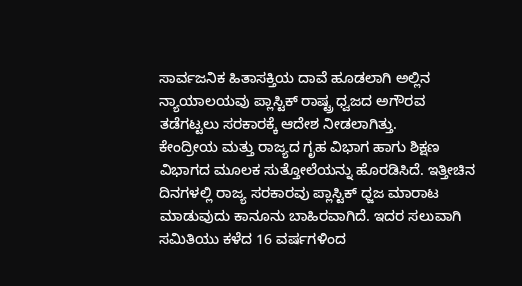ಸಾರ್ವಜನಿಕ ಹಿತಾಸಕ್ತಿಯ ದಾವೆ ಹೂಡಲಾಗಿ ಅಲ್ಲಿನ ನ್ಯಾಯಾಲಯವು ಪ್ಲಾಸ್ಟಿಕ್ ರಾಷ್ಟ್ರ ಧ್ವಜದ ಅಗೌರವ ತಡೆಗಟ್ಟಲು ಸರಕಾರಕ್ಕೆ ಆದೇಶ ನೀಡಲಾಗಿತ್ತು.
ಕೇಂದ್ರೀಯ ಮತ್ತು ರಾಜ್ಯದ ಗೃಹ ವಿಭಾಗ ಹಾಗು ಶಿಕ್ಷಣ ವಿಭಾಗದ ಮೂಲಕ ಸುತ್ತೋಲೆಯನ್ನು ಹೊರಡಿಸಿದೆ. ಇತ್ತೀಚಿನ ದಿನಗಳಲ್ಲಿ ರಾಜ್ಯ ಸರಕಾರವು ಪ್ಲಾಸ್ಟಿಕ್ ಧ್ಜಜ ಮಾರಾಟ ಮಾಡುವುದು ಕಾನೂನು ಬಾಹಿರವಾಗಿದೆ. ಇದರ ಸಲುವಾಗಿ ಸಮಿತಿಯು ಕಳೆದ 16 ವರ್ಷಗಳಿಂದ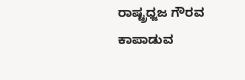ರಾಷ್ಟ್ರಧ್ಜಜ ಗೌರವ ಕಾಪಾಡುವ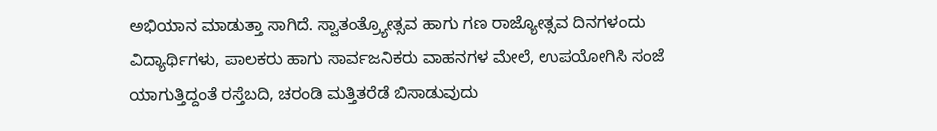ಅಭಿಯಾನ ಮಾಡುತ್ತಾ ಸಾಗಿದೆ. ಸ್ವಾತಂತ್ರ್ಯೋತ್ಸವ ಹಾಗು ಗಣ ರಾಜ್ಯೋತ್ಸವ ದಿನಗಳಂದು ವಿದ್ಯಾರ್ಥಿಗಳು, ಪಾಲಕರು ಹಾಗು ಸಾರ್ವಜನಿಕರು ವಾಹನಗಳ ಮೇಲೆ, ಉಪಯೋಗಿಸಿ ಸಂಜೆ ಯಾಗುತ್ತಿದ್ದಂತೆ ರಸ್ತೆಬದಿ, ಚರಂಡಿ ಮತ್ತಿತರೆಡೆ ಬಿಸಾಡುವುದು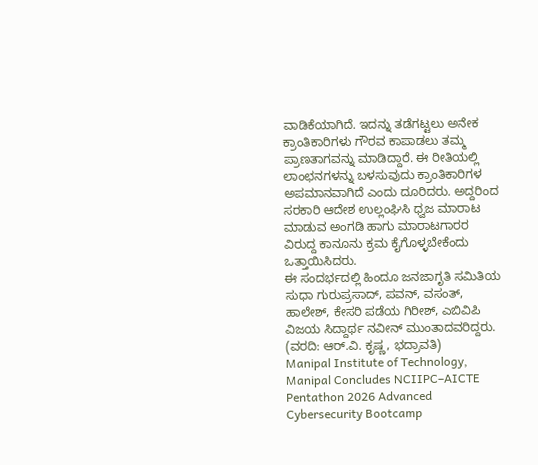ವಾಡಿಕೆಯಾಗಿದೆ. ಇದನ್ನು ತಡೆಗಟ್ಟಲು ಅನೇಕ ಕ್ರಾಂತಿಕಾರಿಗಳು ಗೌರವ ಕಾಪಾಡಲು ತಮ್ಮ ಪ್ರಾಣತಾಗವನ್ನು ಮಾಡಿದ್ದಾರೆ. ಈ ರೀತಿಯಲ್ಲಿ ಲಾಂಛನಗಳನ್ನು ಬಳಸುವುದು ಕ್ರಾಂತಿಕಾರಿಗಳ ಅಪಮಾನವಾಗಿದೆ ಎಂದು ದೂರಿದರು. ಅದ್ದರಿಂದ ಸರಕಾರಿ ಆದೇಶ ಉಲ್ಲಂಘಿಸಿ ಧ್ವಜ ಮಾರಾಟ ಮಾಡುವ ಅಂಗಡಿ ಹಾಗು ಮಾರಾಟಗಾರರ ವಿರುದ್ದ ಕಾನೂನು ಕ್ರಮ ಕೈಗೊಳ್ಳಬೇಕೆಂದು ಒತ್ತಾಯಿಸಿದರು.
ಈ ಸಂದರ್ಭದಲ್ಲಿ ಹಿಂದೂ ಜನಜಾಗೃತಿ ಸಮಿತಿಯ ಸುಧಾ ಗುರುಪ್ರಸಾದ್, ಪವನ್, ವಸಂತ್, ಹಾಲೇಶ್, ಕೇಸರಿ ಪಡೆಯ ಗಿರೀಶ್, ಎಬಿವಿಪಿ ವಿಜಯ ಸಿದ್ದಾರ್ಥ ನವೀನ್ ಮುಂತಾದವರಿದ್ದರು.
(ವರದಿ: ಆರ್.ವಿ. ಕೃಷ್ಣ, ಭದ್ರಾವತಿ)
Manipal Institute of Technology, Manipal Concludes NCIIPC–AICTE Pentathon 2026 Advanced Cybersecurity Bootcamp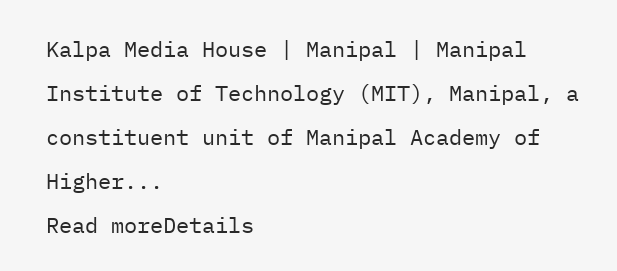Kalpa Media House | Manipal | Manipal Institute of Technology (MIT), Manipal, a constituent unit of Manipal Academy of Higher...
Read moreDetails